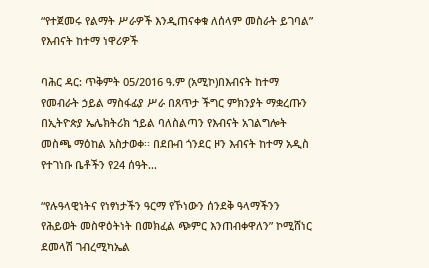“የተጀመሩ የልማት ሥራዎች እንዲጠናቀቁ ለሰላም መስራት ይገባል” የእብናት ከተማ ነዋሪዎች

ባሕር ዳር: ጥቅምት 05/2016 ዓ.ም (አሚኮ)በእብናት ከተማ የመብራት ኃይል ማስፋፊያ ሥራ በጸጥታ ችግር ምክንያት ማቋረጡን በኢትዮጵያ ኤሌክትሪክ ኀይል ባለስልጣን የእብናት አገልግሎት መስጫ ማዕከል አስታወቀ፡፡ በደቡብ ጎንደር ዞን እብናት ከተማ አዲስ የተገነቡ ቤቶችን የ24 ሰዓት...

“የሉዓላዊነትና የነፃነታችን ዓርማ የኾነውን ሰንደቅ ዓላማችንን የሕይወት መስዋዕትነት በመክፈል ጭምር እንጠብቀዋለን” ኮሚሸነር ደመላሽ ገብረሚካኤል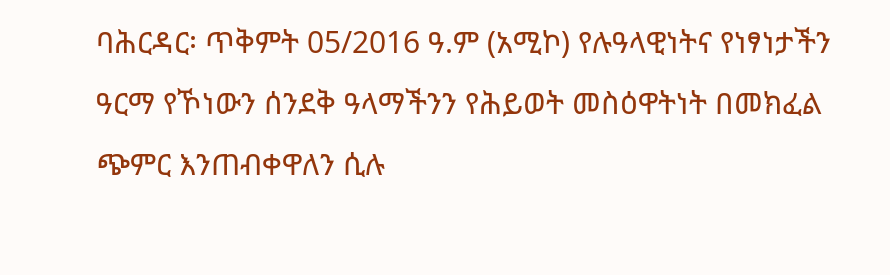ባሕርዳር፡ ጥቅምት 05/2016 ዓ.ም (አሚኮ) የሉዓላዊነትና የነፃነታችን ዓርማ የኾነውን ሰንደቅ ዓላማችንን የሕይወት መስዕዋትነት በመክፈል ጭምር እንጠብቀዋለን ሲሉ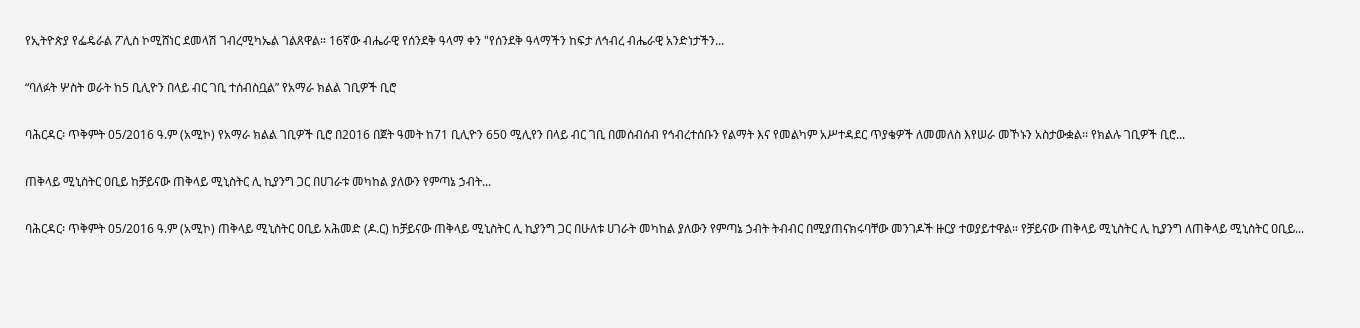የኢትዮጵያ የፌዴራል ፖሊስ ኮሚሸነር ደመላሽ ገብረሚካኤል ገልጸዋል። 16ኛው ብሔራዊ የሰንደቅ ዓላማ ቀን "የሰንደቅ ዓላማችን ከፍታ ለኅብረ ብሔራዊ አንድነታችን...

“ባለፉት ሦስት ወራት ከ5 ቢሊዮን በላይ ብር ገቢ ተሰብስቧል” የአማራ ክልል ገቢዎች ቢሮ

ባሕርዳር፡ ጥቅምት 05/2016 ዓ.ም (አሚኮ) የአማራ ክልል ገቢዎች ቢሮ በ2016 በጀት ዓመት ከ71 ቢሊዮን 650 ሚሊየን በላይ ብር ገቢ በመሰብሰብ የኅብረተሰቡን የልማት እና የመልካም አሥተዳደር ጥያቄዎች ለመመለስ እየሠራ መኾኑን አስታውቋል፡፡ የክልሉ ገቢዎች ቢሮ...

ጠቅላይ ሚኒስትር ዐቢይ ከቻይናው ጠቅላይ ሚኒስትር ሊ ኪያንግ ጋር በሀገራቱ መካከል ያለውን የምጣኔ ኃብት...

ባሕርዳር፡ ጥቅምት 05/2016 ዓ.ም (አሚኮ) ጠቅላይ ሚኒስትር ዐቢይ አሕመድ (ዶ.ር) ከቻይናው ጠቅላይ ሚኒስትር ሊ ኪያንግ ጋር በሁለቱ ሀገራት መካከል ያለውን የምጣኔ ኃብት ትብብር በሚያጠናክሩባቸው መንገዶች ዙርያ ተወያይተዋል። የቻይናው ጠቅላይ ሚኒስትር ሊ ኪያንግ ለጠቅላይ ሚኒስትር ዐቢይ...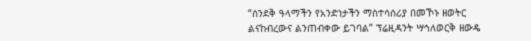“ሰንደቅ ዓላማችን የአንድነታችን ማስተሳሰሪያ በመኾኑ ዘወትር ልናከብረውና ልንጠብቀው ይገባል” ፕሬዚዳንት ሣኅለወርቅ ዘውዴ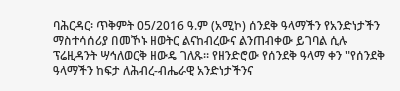ባሕርዳር፡ ጥቅምት 05/2016 ዓ.ም (አሚኮ) ሰንደቅ ዓላማችን የአንድነታችን ማስተሳሰሪያ በመኾኑ ዘወትር ልናከብረውና ልንጠብቀው ይገባል ሲሉ ፕሬዚዳንት ሣኅለወርቅ ዘውዴ ገለጹ። የዘንድሮው የሰንደቅ ዓላማ ቀን "የሰንደቅ ዓላማችን ከፍታ ለሕብረ-ብሔራዊ አንድነታችንና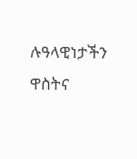ሉዓላዊነታችን ዋስትና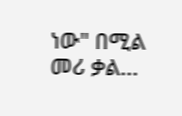ነው" በሚል መሪ ቃል...